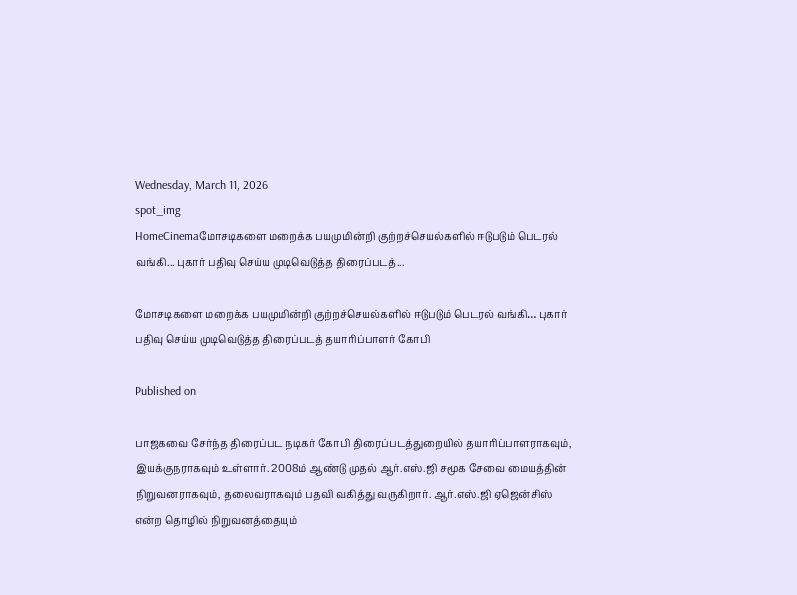Wednesday, March 11, 2026
spot_img
HomeCinemaமோசடிகளை மறைக்க பயமுமின்றி குற்றச்செயல்களில் ஈடுபடும் பெடரல் வங்கி... புகார் பதிவு செய்ய முடிவெடுத்த திரைப்படத்...

மோசடிகளை மறைக்க பயமுமின்றி குற்றச்செயல்களில் ஈடுபடும் பெடரல் வங்கி… புகார் பதிவு செய்ய முடிவெடுத்த திரைப்படத் தயாரிப்பாளர் கோபி

Published on

பாஜகவை சேர்ந்த திரைப்பட நடிகர் கோபி திரைப்படத்துறையில் தயாரிப்பாளராகவும், இயக்குநராகவும் உள்ளார். 2008ம் ஆண்டு முதல் ஆர்.எஸ்.ஜி சமூக சேவை மையத்தின் நிறுவனராகவும், தலைவராகவும் பதவி வகித்து வருகிறார். ஆர்.எஸ்.ஜி ஏஜென்சிஸ் என்ற தொழில் நிறுவனத்தையும்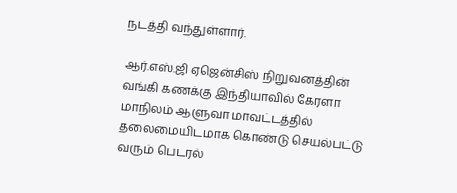நடத்தி வந்துள்ளார்.

ஆர்.எஸ்.ஜி ஏஜென்சிஸ் நிறுவனத்தின் வங்கி கணக்கு இந்தியாவில் கேரளா மாநிலம் ஆளுவா மாவட்டத்தில் தலைமையிடமாக கொண்டு செயல்பட்டு வரும் பெடரல்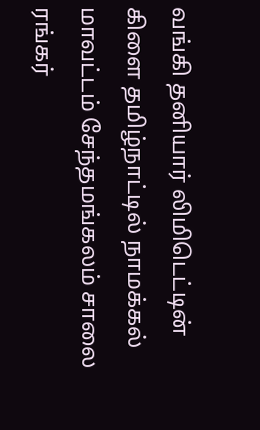வங்கி தனியார் லிமிடெட்டின் கிளை தமிழ்நாட்டில் நாமக்கல் மாவட்டம் சேந்தமங்கலம் சாலை ரங்கர்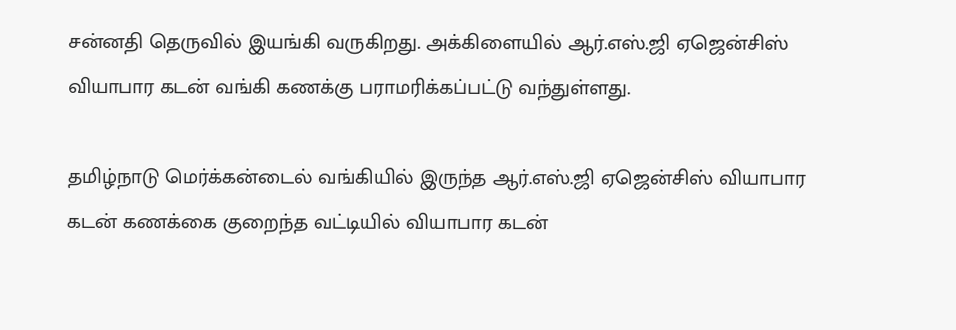சன்னதி தெருவில் இயங்கி வருகிறது. அக்கிளையில் ஆர்.எஸ்.ஜி ஏஜென்சிஸ் வியாபார கடன் வங்கி கணக்கு பராமரிக்கப்பட்டு வந்துள்ளது.

தமிழ்நாடு மெர்க்கன்டைல் வங்கியில் இருந்த ஆர்.எஸ்.ஜி ஏஜென்சிஸ் வியாபார கடன் கணக்கை குறைந்த வட்டியில் வியாபார கடன்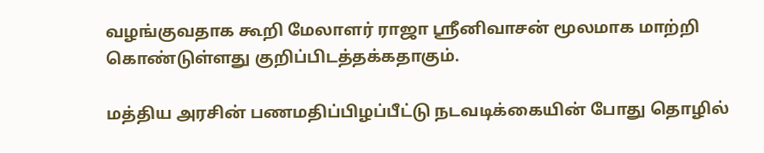வழங்குவதாக கூறி மேலாளர் ராஜா ஸ்ரீனிவாசன் மூலமாக மாற்றி கொண்டுள்ளது குறிப்பிடத்தக்கதாகும்.

மத்திய அரசின் பணமதிப்பிழப்பீட்டு நடவடிக்கையின் போது தொழில்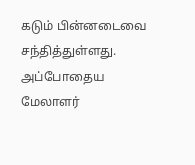கடும் பின்னடைவை சந்தித்துள்ளது. அப்போதைய மேலாளர்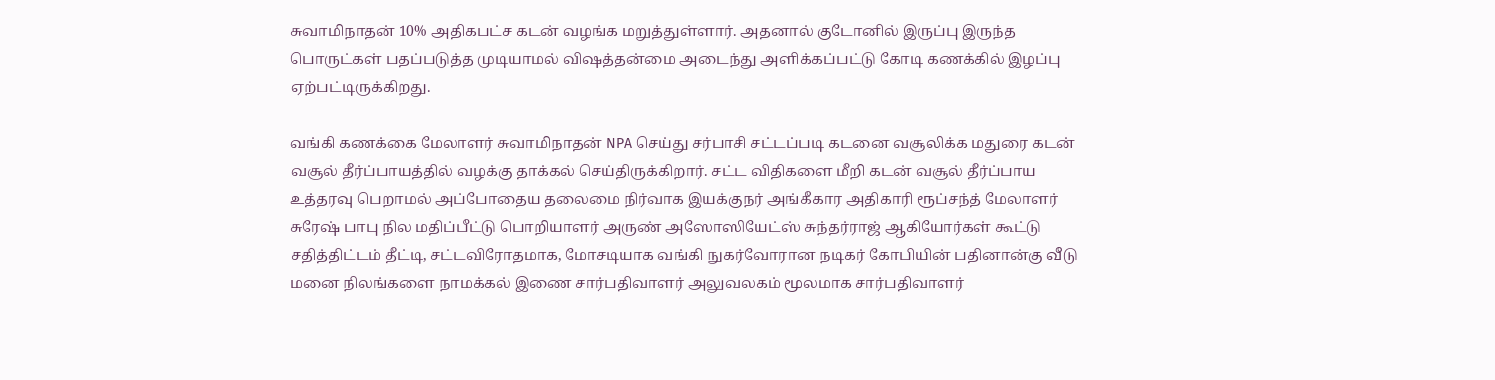சுவாமிநாதன் 10% அதிகபட்ச கடன் வழங்க மறுத்துள்ளார். அதனால் குடோனில் இருப்பு இருந்த பொருட்கள் பதப்படுத்த முடியாமல் விஷத்தன்மை அடைந்து அளிக்கப்பட்டு கோடி கணக்கில் இழப்பு ஏற்பட்டிருக்கிறது.

வங்கி கணக்கை மேலாளர் சுவாமிநாதன் NPA செய்து சர்பாசி சட்டப்படி கடனை வசூலிக்க மதுரை கடன் வசூல் தீர்ப்பாயத்தில் வழக்கு தாக்கல் செய்திருக்கிறார். சட்ட விதிகளை மீறி கடன் வசூல் தீர்ப்பாய உத்தரவு பெறாமல் அப்போதைய தலைமை நிர்வாக இயக்குநர் அங்கீகார அதிகாரி ரூப்சந்த் மேலாளர் சுரேஷ் பாபு நில மதிப்பீட்டு பொறியாளர் அருண் அஸோஸியேட்ஸ் சுந்தர்ராஜ் ஆகியோர்கள் கூட்டு சதித்திட்டம் தீட்டி, சட்டவிரோதமாக, மோசடியாக வங்கி நுகர்வோரான நடிகர் கோபியின் பதினான்கு வீடு மனை நிலங்களை நாமக்கல் இணை சார்பதிவாளர் அலுவலகம் மூலமாக சார்பதிவாளர்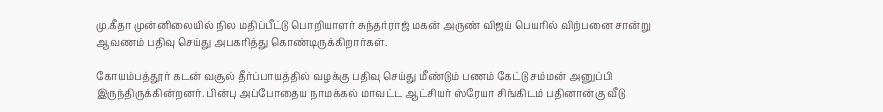மு.கீதா முன்னிலையில் நில மதிப்பீட்டு பொறியாளர் சுந்தர்ராஜ் மகன் அருண் விஜய் பெயரில் விற்பனை சான்று ஆவணம் பதிவு செய்து அபகரித்து கொண்டிருக்கிறார்கள்.

கோயம்பத்தூர் கடன் வசூல் தீர்ப்பாயத்தில் வழக்கு பதிவு செய்து மீண்டும் பணம் கேட்டு சம்மன் அனுப்பி இருந்திருக்கின்றனர். பின்பு அப்போதைய நாமக்கல் மாவட்ட ஆட்சியர் ஸ்ரேயா சிங்கிடம் பதினான்கு வீடு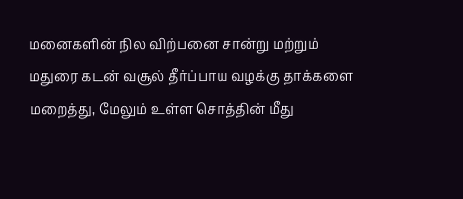மனைகளின் நில விற்பனை சான்று மற்றும் மதுரை கடன் வசூல் தீர்ப்பாய வழக்கு தாக்களை மறைத்து, மேலும் உள்ள சொத்தின் மீது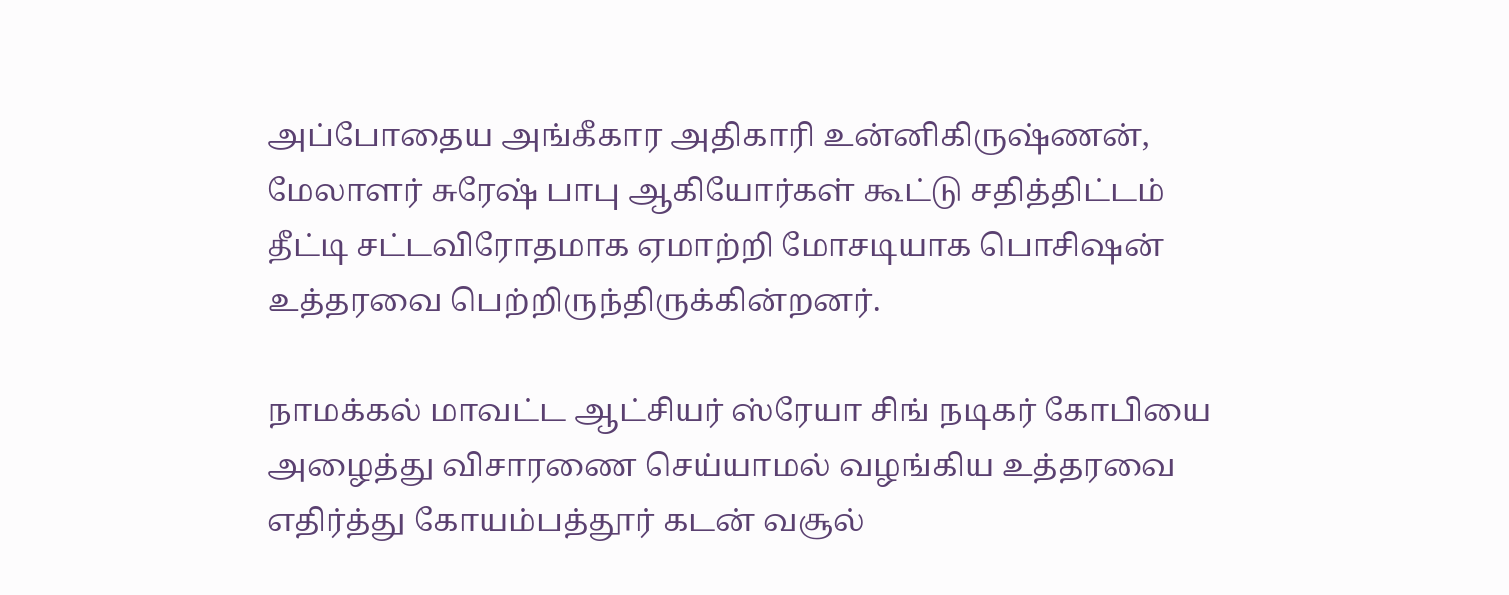அப்போதைய அங்கீகார அதிகாரி உன்னிகிருஷ்ணன், மேலாளர் சுரேஷ் பாபு ஆகியோர்கள் கூட்டு சதித்திட்டம் தீட்டி சட்டவிரோதமாக ஏமாற்றி மோசடியாக பொசிஷன் உத்தரவை பெற்றிருந்திருக்கின்றனர்.

நாமக்கல் மாவட்ட ஆட்சியர் ஸ்ரேயா சிங் நடிகர் கோபியை அழைத்து விசாரணை செய்யாமல் வழங்கிய உத்தரவை எதிர்த்து கோயம்பத்தூர் கடன் வசூல்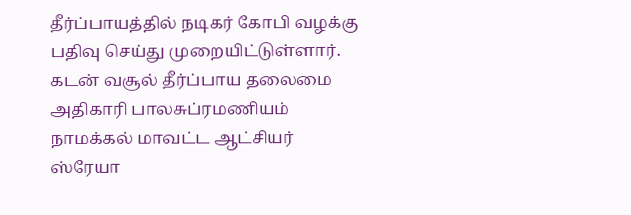தீர்ப்பாயத்தில் நடிகர் கோபி வழக்கு பதிவு செய்து முறையிட்டுள்ளார். கடன் வசூல் தீர்ப்பாய தலைமை அதிகாரி பாலசுப்ரமணியம் நாமக்கல் மாவட்ட ஆட்சியர் ஸ்ரேயா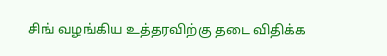சிங் வழங்கிய உத்தரவிற்கு தடை விதிக்க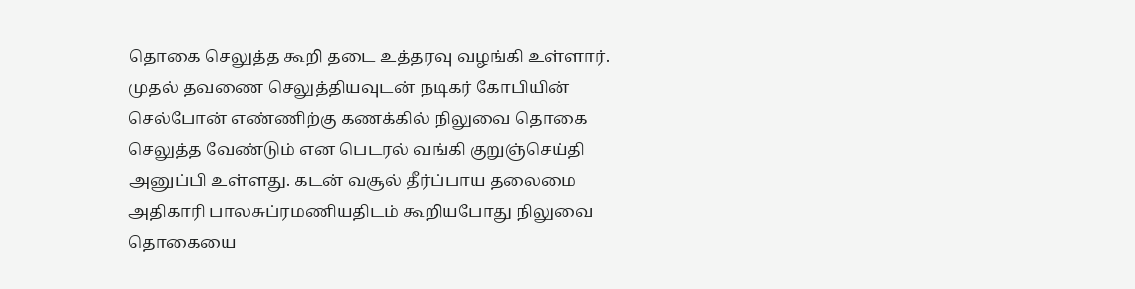தொகை செலுத்த கூறி தடை உத்தரவு வழங்கி உள்ளார். முதல் தவணை செலுத்தியவுடன் நடிகர் கோபியின் செல்போன் எண்ணிற்கு கணக்கில் நிலுவை தொகை செலுத்த வேண்டும் என பெடரல் வங்கி குறுஞ்செய்தி அனுப்பி உள்ளது. கடன் வசூல் தீர்ப்பாய தலைமை அதிகாரி பாலசுப்ரமணியதிடம் கூறியபோது நிலுவை தொகையை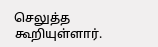செலுத்த கூறியுள்ளார்.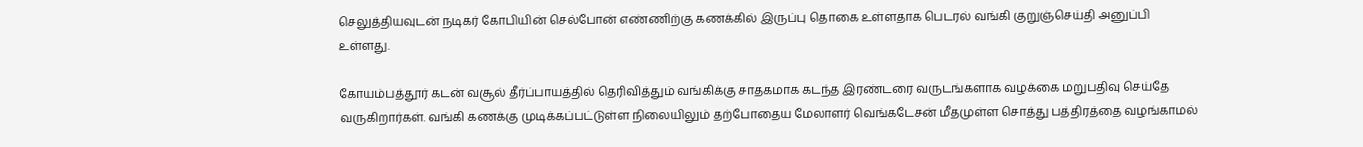செலுத்தியவுடன் நடிகர் கோபியின் செல்போன் எண்ணிற்கு கணக்கில் இருப்பு தொகை உள்ளதாக பெடரல் வங்கி குறுஞ்செய்தி அனுப்பி உள்ளது.

கோயம்பத்தூர் கடன் வசூல் தீர்ப்பாயத்தில் தெரிவித்தும் வங்கிக்கு சாதகமாக கடந்த இரண்டரை வருடங்களாக வழக்கை மறுபதிவு செய்தே வருகிறார்கள். வங்கி கணக்கு முடிக்கப்பட்டுள்ள நிலையிலும் தற்போதைய மேலாளர் வெங்கடேசன் மீதமுள்ள சொத்து பத்திரத்தை வழங்காமல்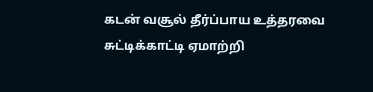கடன் வசூல் தீர்ப்பாய உத்தரவை சுட்டிக்காட்டி ஏமாற்றி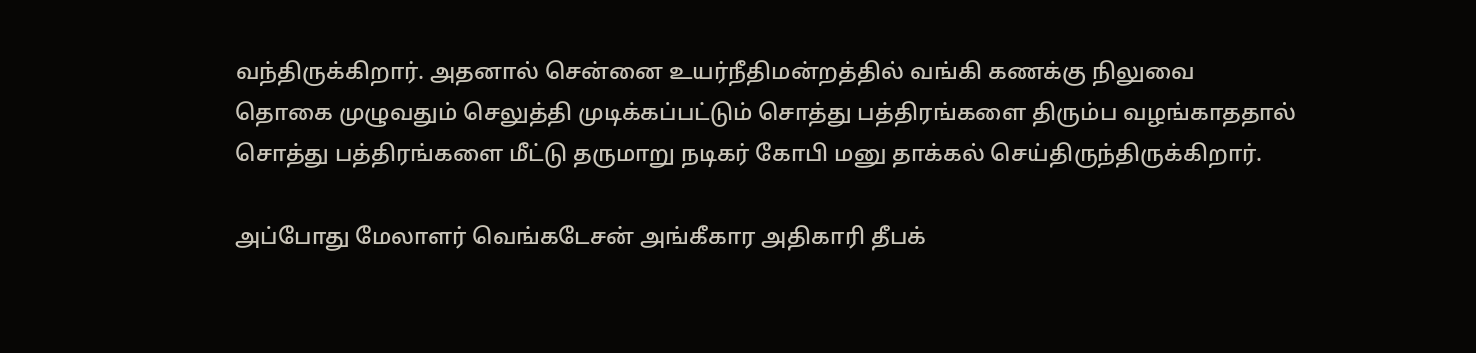வந்திருக்கிறார். அதனால் சென்னை உயர்நீதிமன்றத்தில் வங்கி கணக்கு நிலுவை தொகை முழுவதும் செலுத்தி முடிக்கப்பட்டும் சொத்து பத்திரங்களை திரும்ப வழங்காததால் சொத்து பத்திரங்களை மீட்டு தருமாறு நடிகர் கோபி மனு தாக்கல் செய்திருந்திருக்கிறார்.

அப்போது மேலாளர் வெங்கடேசன் அங்கீகார அதிகாரி தீபக்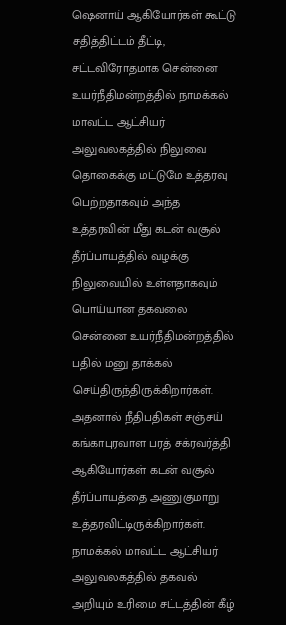ஷெனாய் ஆகியோர்கள் கூட்டு சதித்திட்டம் தீட்டி, சட்டவிரோதமாக சென்னை உயர்நீதிமன்றத்தில் நாமக்கல் மாவட்ட ஆட்சியர் அலுவலகத்தில் நிலுவை தொகைக்கு மட்டுமே உத்தரவு பெற்றதாகவும் அந்த உத்தரவின் மீது கடன் வசூல் தீர்ப்பாயத்தில் வழக்கு நிலுவையில் உள்ளதாகவும் பொய்யான தகவலை சென்னை உயர்நீதிமன்றத்தில் பதில் மனு தாக்கல் செய்திருந்திருக்கிறார்கள். அதனால் நீதிபதிகள் சஞ்சய் கங்காபுரவாள பரத் சக்ரவர்த்தி ஆகியோர்கள் கடன் வசூல் தீர்ப்பாயத்தை அணுகுமாறு உத்தரவிட்டிருக்கிறார்கள். நாமக்கல் மாவட்ட ஆட்சியர் அலுவலகத்தில் தகவல் அறியும் உரிமை சட்டத்தின் கீழ்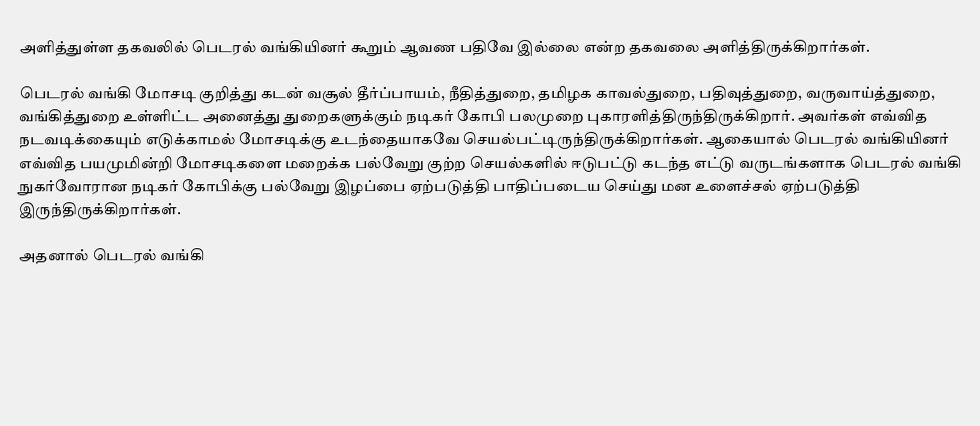அளித்துள்ள தகவலில் பெடரல் வங்கியினர் கூறும் ஆவண பதிவே இல்லை என்ற தகவலை அளித்திருக்கிறார்கள்.

பெடரல் வங்கி மோசடி குறித்து கடன் வசூல் தீர்ப்பாயம், நீதித்துறை, தமிழக காவல்துறை, பதிவுத்துறை, வருவாய்த்துறை, வங்கித்துறை உள்ளிட்ட அனைத்து துறைகளுக்கும் நடிகர் கோபி பலமுறை புகாரளித்திருந்திருக்கிறார். அவர்கள் எவ்வித நடவடிக்கையும் எடுக்காமல் மோசடிக்கு உடந்தையாகவே செயல்பட்டிருந்திருக்கிறார்கள். ஆகையால் பெடரல் வங்கியினர் எவ்வித பயமுமின்றி மோசடிகளை மறைக்க பல்வேறு குற்ற செயல்களில் ஈடுபட்டு கடந்த எட்டு வருடங்களாக பெடரல் வங்கி நுகர்வோரான நடிகர் கோபிக்கு பல்வேறு இழப்பை ஏற்படுத்தி பாதிப்படைய செய்து மன உளைச்சல் ஏற்படுத்தி இருந்திருக்கிறார்கள்.

அதனால் பெடரல் வங்கி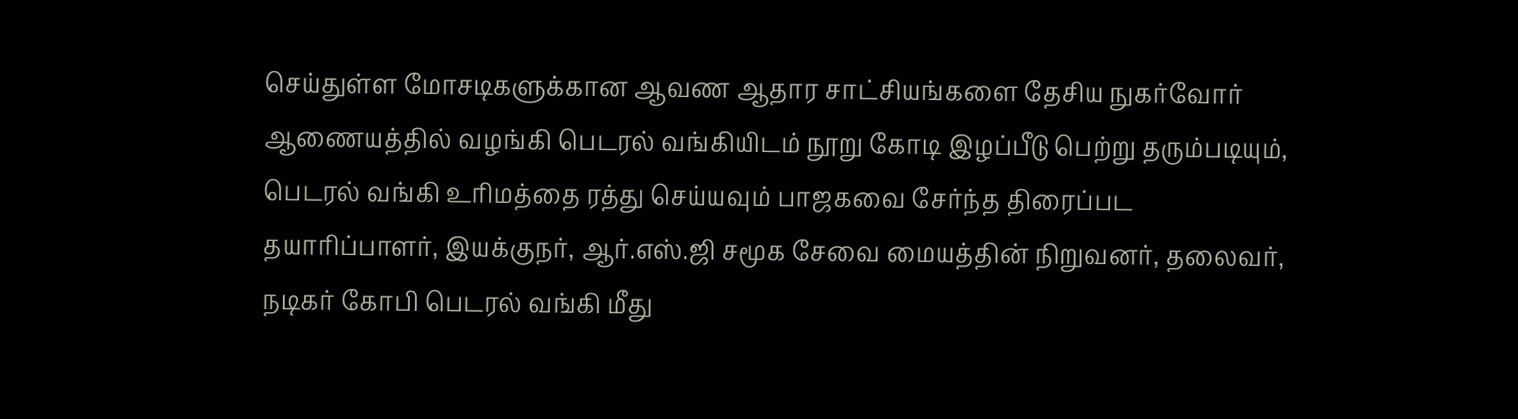செய்துள்ள மோசடிகளுக்கான ஆவண ஆதார சாட்சியங்களை தேசிய நுகர்வோர் ஆணையத்தில் வழங்கி பெடரல் வங்கியிடம் நூறு கோடி இழப்பீடு பெற்று தரும்படியும், பெடரல் வங்கி உரிமத்தை ரத்து செய்யவும் பாஜகவை சேர்ந்த திரைப்பட தயாரிப்பாளர், இயக்குநர், ஆர்.எஸ்.ஜி சமூக சேவை மையத்தின் நிறுவனர், தலைவர், நடிகர் கோபி பெடரல் வங்கி மீது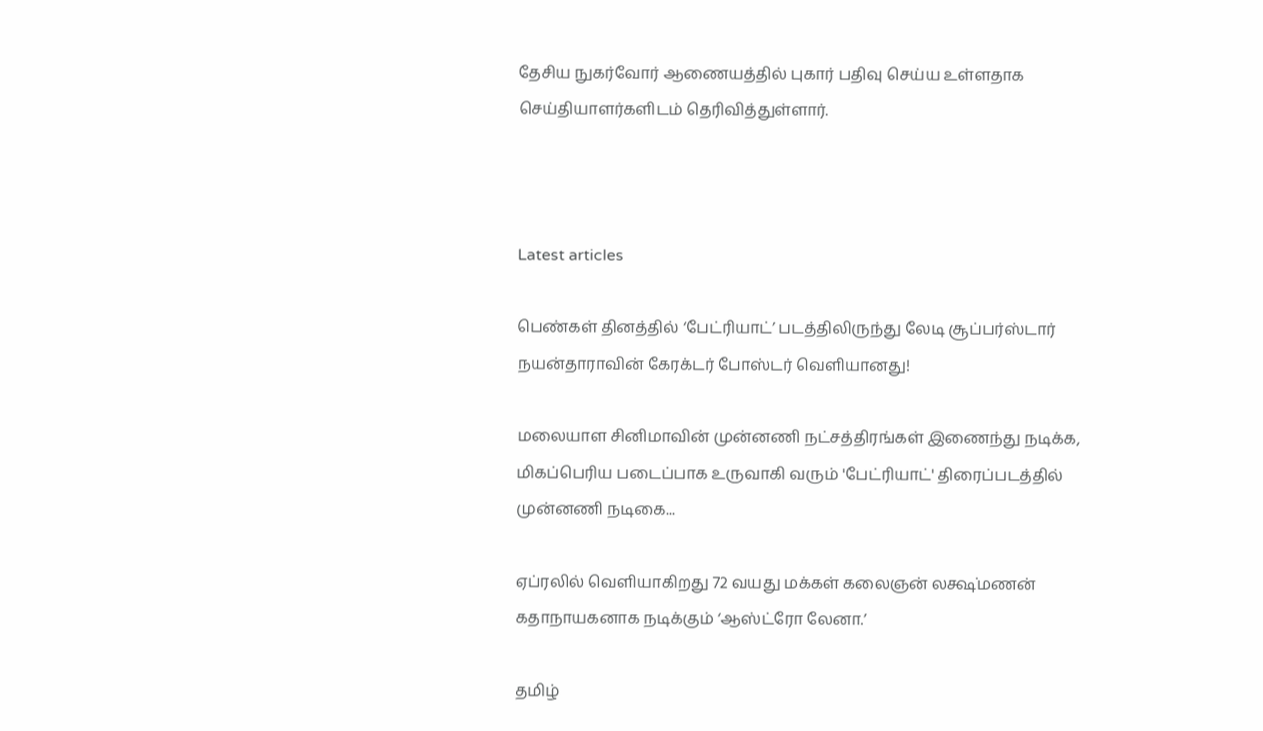தேசிய நுகர்வோர் ஆணையத்தில் புகார் பதிவு செய்ய உள்ளதாக செய்தியாளர்களிடம் தெரிவித்துள்ளார்.



Latest articles

பெண்கள் தினத்தில் ‘பேட்ரியாட்’ படத்திலிருந்து லேடி சூப்பர்ஸ்டார் நயன்தாராவின் கேரக்டர் போஸ்டர் வெளியானது!

மலையாள சினிமாவின் முன்னணி நட்சத்திரங்கள் இணைந்து நடிக்க, மிகப்பெரிய படைப்பாக உருவாகி வரும் 'பேட்ரியாட்' திரைப்படத்தில் முன்னணி நடிகை...

ஏப்ரலில் வெளியாகிறது 72 வயது மக்கள் கலைஞன் லக்ஷ்மணன் கதாநாயகனாக நடிக்கும் ‘ஆஸ்ட்ரோ லேனா.’

தமிழ்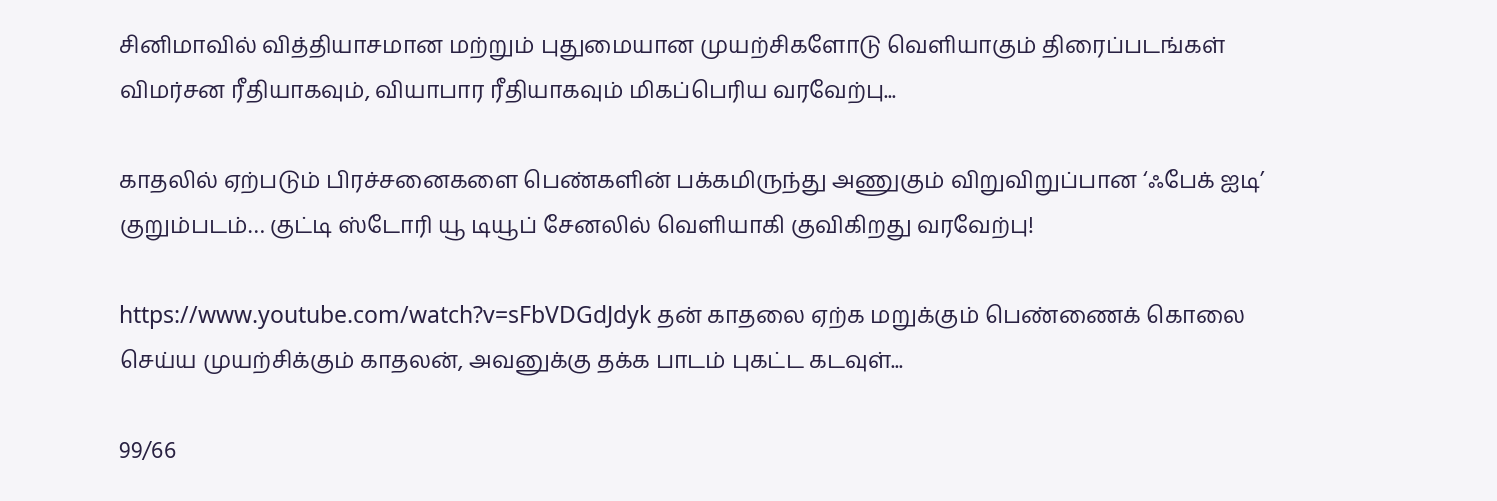சினிமாவில் வித்தியாசமான மற்றும் புதுமையான முயற்சிகளோடு வெளியாகும் திரைப்படங்கள் விமர்சன ரீதியாகவும், வியாபார ரீதியாகவும் மிகப்பெரிய வரவேற்பு...

காதலில் ஏற்படும் பிரச்சனைகளை பெண்களின் பக்கமிருந்து அணுகும் விறுவிறுப்பான ‘ஃபேக் ஐடி’ குறும்படம்… குட்டி ஸ்டோரி யூ டியூப் சேனலில் வெளியாகி குவிகிறது வரவேற்பு!

https://www.youtube.com/watch?v=sFbVDGdJdyk தன் காதலை ஏற்க மறுக்கும் பெண்ணைக் கொலை செய்ய முயற்சிக்கும் காதலன், அவனுக்கு தக்க பாடம் புகட்ட கடவுள்...

99/66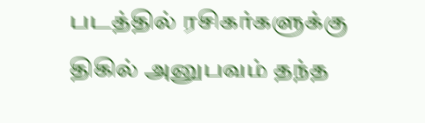படத்தில் ரசிகர்களுக்கு திகில் அனுபவம் தந்த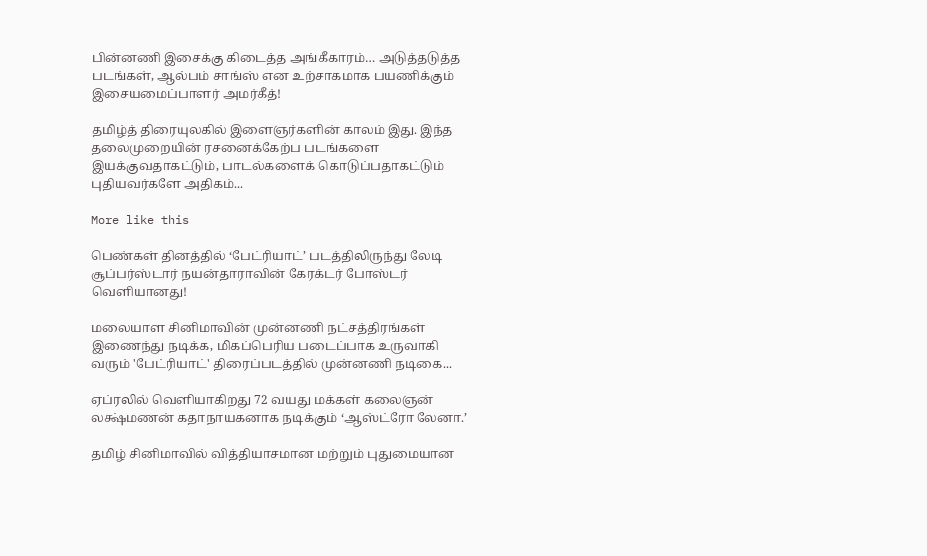பின்னணி இசைக்கு கிடைத்த அங்கீகாரம்… அடுத்தடுத்த படங்கள், ஆல்பம் சாங்ஸ் என உற்சாகமாக பயணிக்கும் இசையமைப்பாளர் அமர்கீத்!

தமிழ்த் திரையுலகில் இளைஞர்களின் காலம் இது. இந்த தலைமுறையின் ரசனைக்கேற்ப படங்களை இயக்குவதாகட்டும், பாடல்களைக் கொடுப்பதாகட்டும் புதியவர்களே அதிகம்...

More like this

பெண்கள் தினத்தில் ‘பேட்ரியாட்’ படத்திலிருந்து லேடி சூப்பர்ஸ்டார் நயன்தாராவின் கேரக்டர் போஸ்டர் வெளியானது!

மலையாள சினிமாவின் முன்னணி நட்சத்திரங்கள் இணைந்து நடிக்க, மிகப்பெரிய படைப்பாக உருவாகி வரும் 'பேட்ரியாட்' திரைப்படத்தில் முன்னணி நடிகை...

ஏப்ரலில் வெளியாகிறது 72 வயது மக்கள் கலைஞன் லக்ஷ்மணன் கதாநாயகனாக நடிக்கும் ‘ஆஸ்ட்ரோ லேனா.’

தமிழ் சினிமாவில் வித்தியாசமான மற்றும் புதுமையான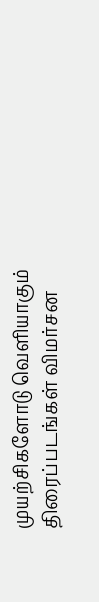முயற்சிகளோடு வெளியாகும் திரைப்படங்கள் விமர்சன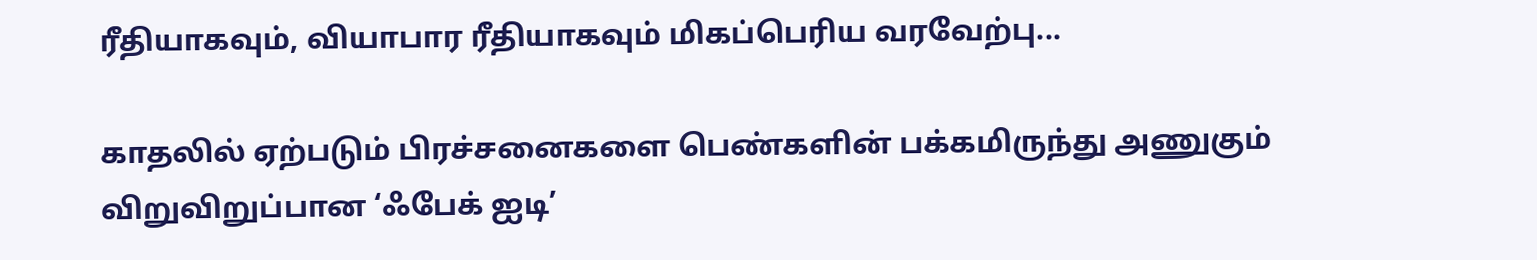ரீதியாகவும், வியாபார ரீதியாகவும் மிகப்பெரிய வரவேற்பு...

காதலில் ஏற்படும் பிரச்சனைகளை பெண்களின் பக்கமிருந்து அணுகும் விறுவிறுப்பான ‘ஃபேக் ஐடி’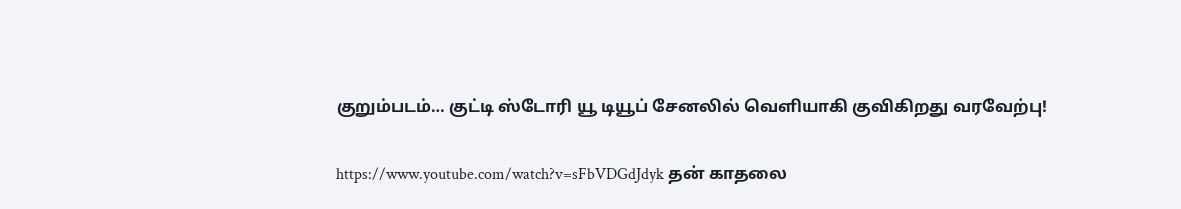குறும்படம்… குட்டி ஸ்டோரி யூ டியூப் சேனலில் வெளியாகி குவிகிறது வரவேற்பு!

https://www.youtube.com/watch?v=sFbVDGdJdyk தன் காதலை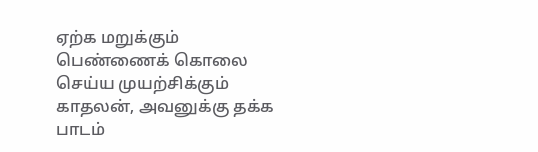ஏற்க மறுக்கும் பெண்ணைக் கொலை செய்ய முயற்சிக்கும் காதலன், அவனுக்கு தக்க பாடம்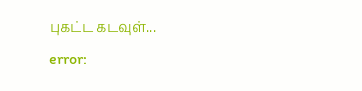புகட்ட கடவுள்...
error: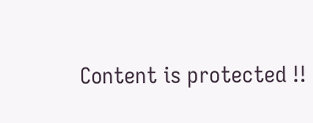Content is protected !!